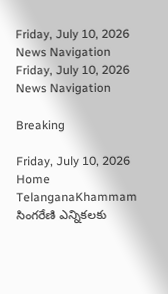Friday, July 10, 2026
News Navigation
Friday, July 10, 2026
News Navigation

Breaking

Friday, July 10, 2026
Home TelanganaKhammam సింగరేణి ఎన్నికలకు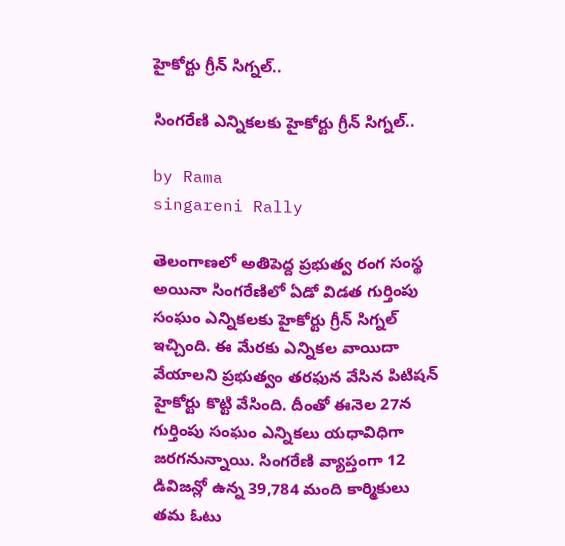హైకోర్టు గ్రీన్ సిగ్నల్..

సింగరేణి ఎన్నికలకు హైకోర్టు గ్రీన్ సిగ్నల్..

by Rama
singareni Rally

తెలంగాణలో అతిపెద్ద ప్రభుత్వ రంగ సంస్థ అయినా సింగరేణిలో ఏడో విడత గుర్తింపు సంఘం ఎన్నికలకు హైకోర్టు గ్రీన్ సిగ్నల్ ఇచ్చింది. ఈ మేరకు ఎన్నికల వాయిదా వేయాలని ప్రభుత్వం తరఫున వేసిన పిటిషన్ హైకోర్టు కొట్టి వేసింది. దీంతో ఈనెల 27న గుర్తింపు సంఘం ఎన్నికలు యధావిధిగా జరగనున్నాయి. సింగరేణి వ్యాప్తంగా 12 డివిజన్లో ఉన్న 39,784 మంది కార్మికులు తమ ఓటు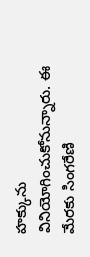హక్కును వినియోగించుకోనున్నారు. ఈ మేరకు సింగరేణి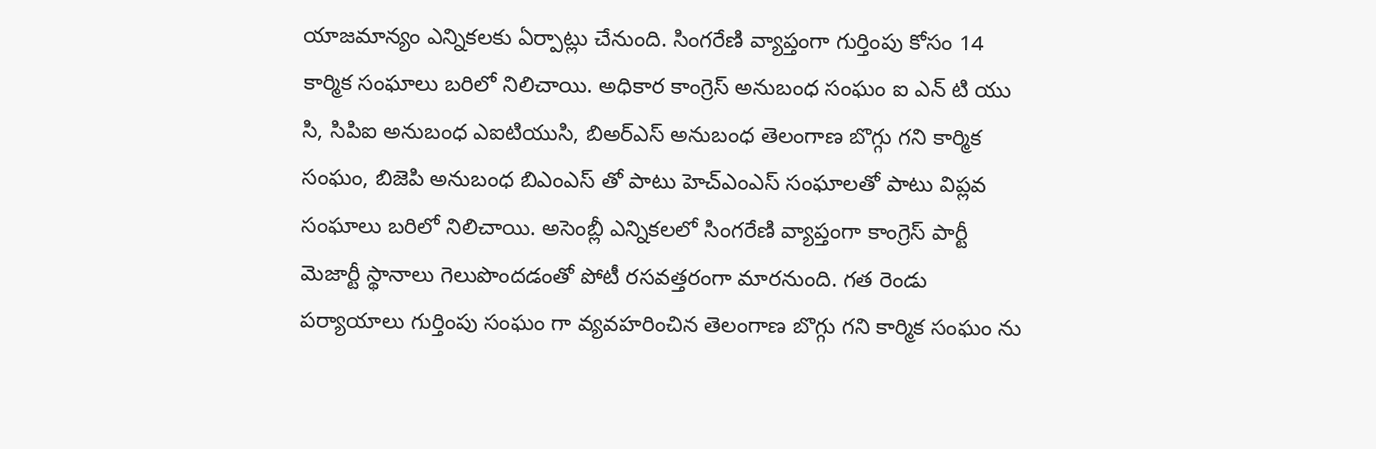యాజమాన్యం ఎన్నికలకు ఏర్పాట్లు చేనుంది. సింగరేణి వ్యాప్తంగా గుర్తింపు కోసం 14 కార్మిక సంఘాలు బరిలో నిలిచాయి. అధికార కాంగ్రెస్ అనుబంధ సంఘం ఐ ఎన్ టి యు సి, సిపిఐ అనుబంధ ఎఐటియుసి, బిఅర్ఎస్ అనుబంధ తెలంగాణ బొగ్గు గని కార్మిక సంఘం, బిజెపి అనుబంధ బిఎంఎస్ తో పాటు హెచ్ఎంఎస్ సంఘాలతో పాటు విప్లవ సంఘాలు బరిలో నిలిచాయి. అసెంబ్లీ ఎన్నికలలో సింగరేణి వ్యాప్తంగా కాంగ్రెస్ పార్టీ మెజార్టీ స్థానాలు గెలుపొందడంతో పోటీ రసవత్తరంగా మారనుంది. గత రెండు పర్యాయాలు గుర్తింపు సంఘం గా వ్యవహరించిన తెలంగాణ బొగ్గు గని కార్మిక సంఘం ను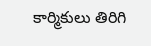కార్మికులు తిరిగి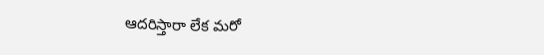ఆదరిస్తారా లేక మరో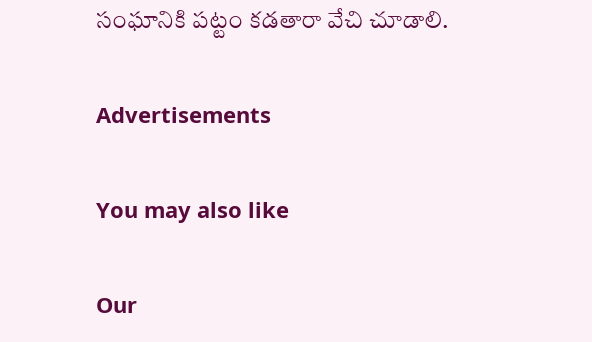సంఘానికి పట్టం కడతారా వేచి చూడాలి.

Advertisements

You may also like

Our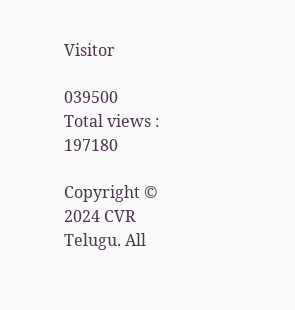Visitor

039500
Total views : 197180

Copyright © 2024 CVR Telugu. All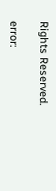Rights Reserved.

error: